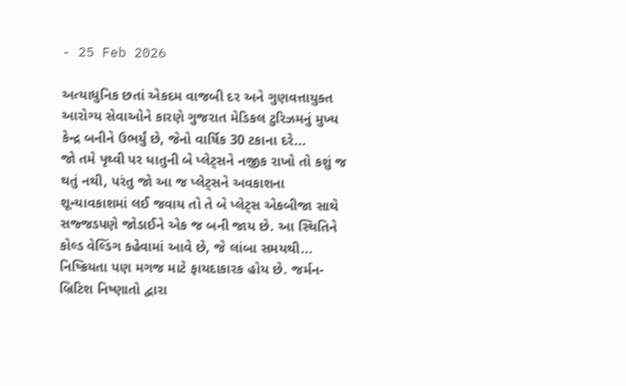- 25 Feb 2026

અત્યાધુનિક છતાં એકદમ વાજબી દર અને ગુણવત્તાયુક્ત આરોગ્ય સેવાઓને કારણે ગુજરાત મેડિકલ ટુરિઝમનું મુખ્ય કેન્દ્ર બનીને ઉભર્યું છે, જેનો વાર્ષિક 30 ટકાના દરે...
જો તમે પૃથ્વી પર ધાતુની બે પ્લેટ્સને નજીક રાખો તો કશું જ થતું નથી, પરંતુ જો આ જ પ્લેટ્સને અવકાશના શૂન્યાવકાશમાં લઈ જવાય તો તે બે પ્લેટ્સ એકબીજા સાથે સજ્જડપણે જોડાઈને એક જ બની જાય છે. આ સ્થિતિને કોલ્ડ વેલ્ડિંગ કહેવામાં આવે છે, જે લાંબા સમયથી...
નિષ્ક્રિયતા પણ મગજ માટે ફાયદાકારક હોય છે. જર્મન-બ્રિટિશ નિષ્ણાતો દ્વારા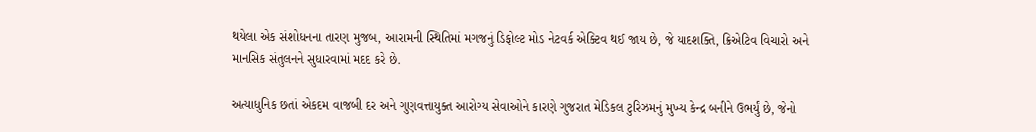થયેલા એક સંશોધનના તારણ મુજબ, આરામની સ્થિતિમાં મગજનું ડિફોલ્ટ મોડ નેટવર્ક એક્ટિવ થઈ જાય છે, જે યાદશક્તિ, ક્રિએટિવ વિચારો અને માનસિક સંતુલનને સુધારવામાં મદદ કરે છે.

અત્યાધુનિક છતાં એકદમ વાજબી દર અને ગુણવત્તાયુક્ત આરોગ્ય સેવાઓને કારણે ગુજરાત મેડિકલ ટુરિઝમનું મુખ્ય કેન્દ્ર બનીને ઉભર્યું છે, જેનો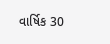વાર્ષિક 30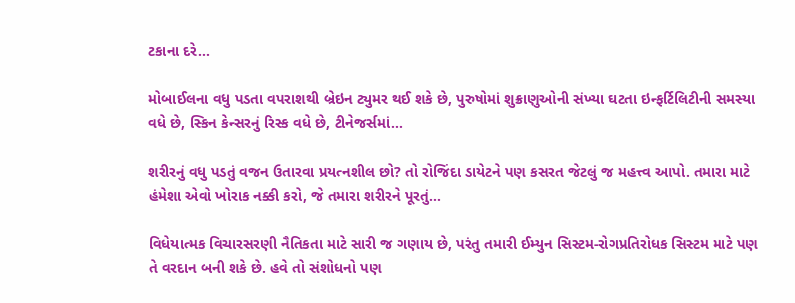ટકાના દરે...

મોબાઈલના વધુ પડતા વપરાશથી બ્રેઇન ટ્યુમર થઈ શકે છે, પુરુષોમાં શુક્રાણુઓની સંખ્યા ઘટતા ઇન્ફર્ટિલિટીની સમસ્યા વધે છે, સ્કિન કેન્સરનું રિસ્ક વધે છે, ટીનેજર્સમાં...

શરીરનું વધુ પડતું વજન ઉતારવા પ્રયત્નશીલ છો? તો રોજિંદા ડાયેટને પણ કસરત જેટલું જ મહત્ત્વ આપો. તમારા માટે હંમેશા એવો ખોરાક નક્કી કરો, જે તમારા શરીરને પૂરતું...

વિધેયાત્મક વિચારસરણી નૈતિકતા માટે સારી જ ગણાય છે, પરંતુ તમારી ઈમ્યુન સિસ્ટમ-રોગપ્રતિરોધક સિસ્ટમ માટે પણ તે વરદાન બની શકે છે. હવે તો સંશોધનો પણ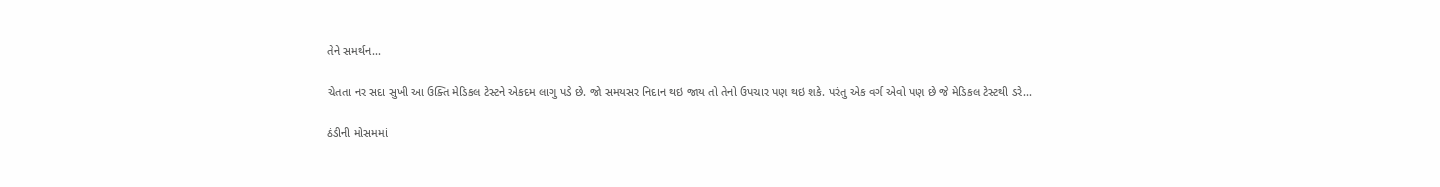તેને સમર્થન...

ચેતતા નર સદા સુખી આ ઉક્તિ મેડિકલ ટેસ્ટને એકદમ લાગુ પડે છે. જો સમયસર નિદાન થઇ જાય તો તેનો ઉપચાર પણ થઇ શકે. પરંતુ એક વર્ગ એવો પણ છે જે મેડિકલ ટેસ્ટથી ડરે...

ઠંડીની મોસમમાં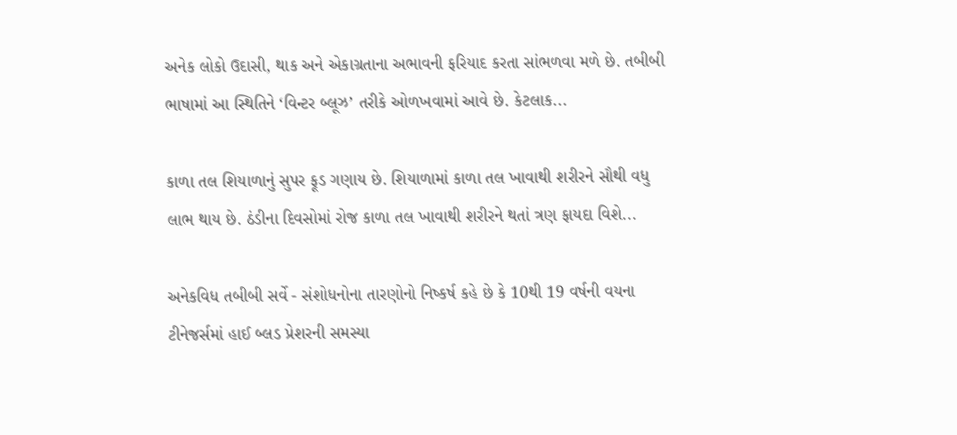અનેક લોકો ઉદાસી, થાક અને એકાગ્રતાના અભાવની ફરિયાદ કરતા સાંભળવા મળે છે. તબીબી ભાષામાં આ સ્થિતિને ‘વિન્ટર બ્લૂઝ’ તરીકે ઓળખવામાં આવે છે. કેટલાક...

કાળા તલ શિયાળાનું સુપર ફૂડ ગણાય છે. શિયાળામાં કાળા તલ ખાવાથી શરીરને સૌથી વધુ લાભ થાય છે. ઠંડીના દિવસોમાં રોજ કાળા તલ ખાવાથી શરીરને થતાં ત્રણ ફાયદા વિશે...

અનેકવિધ તબીબી સર્વે - સંશોધનોના તારણોનો નિષ્કર્ષ કહે છે કે 10થી 19 વર્ષની વયના ટીનેજર્સમાં હાઈ બ્લડ પ્રેશરની સમસ્યા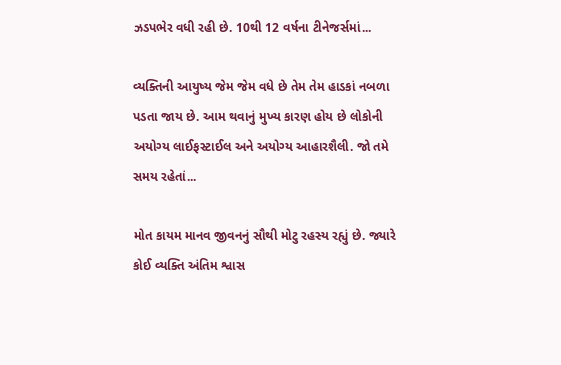ઝડપભેર વધી રહી છે. 10થી 12 વર્ષના ટીનેજર્સમાં...

વ્યક્તિની આયુષ્ય જેમ જેમ વધે છે તેમ તેમ હાડકાં નબળા પડતા જાય છે. આમ થવાનું મુખ્ય કારણ હોય છે લોકોની અયોગ્ય લાઈફસ્ટાઈલ અને અયોગ્ય આહારશૈલી. જો તમે સમય રહેતાં...

મોત કાયમ માનવ જીવનનું સૌથી મોટુ રહસ્ય રહ્યું છે. જ્યારે કોઈ વ્યક્તિ અંતિમ શ્વાસ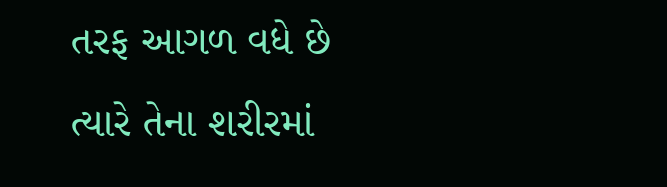તરફ આગળ વધે છે ત્યારે તેના શરીરમાં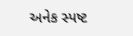અનેક સ્પષ્ટ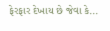ફેરફાર દેખાય છે જેવા કે...